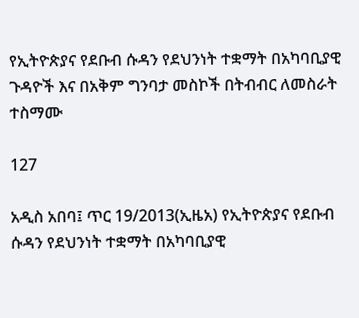የኢትዮጵያና የደቡብ ሱዳን የደህንነት ተቋማት በአካባቢያዊ ጉዳዮች እና በአቅም ግንባታ መስኮች በትብብር ለመስራት ተስማሙ

127

አዲስ አበባ፤ ጥር 19/2013(ኢዜአ) የኢትዮጵያና የደቡብ ሱዳን የደህንነት ተቋማት በአካባቢያዊ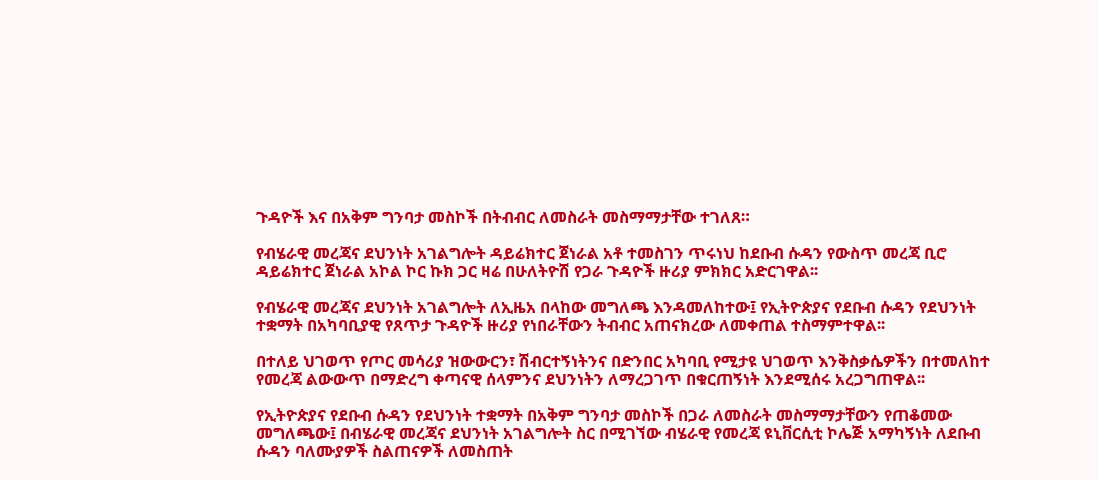ጉዳዮች እና በአቅም ግንባታ መስኮች በትብብር ለመስራት መስማማታቸው ተገለጸ።

የብሄራዊ መረጃና ደህንነት አገልግሎት ዳይሬክተር ጀነራል አቶ ተመስገን ጥሩነህ ከደቡብ ሱዳን የውስጥ መረጃ ቢሮ ዳይሬክተር ጀነራል አኮል ኮር ኩክ ጋር ዛሬ በሁለትዮሽ የጋራ ጉዳዮች ዙሪያ ምክክር አድርገዋል፡፡

የብሄራዊ መረጃና ደህንነት አገልግሎት ለኢዜአ በላከው መግለጫ እንዳመለከተው፤ የኢትዮጵያና የደቡብ ሱዳን የደህንነት ተቋማት በአካባቢያዊ የጸጥታ ጉዳዮች ዙሪያ የነበራቸውን ትብብር አጠናክረው ለመቀጠል ተስማምተዋል፡፡

በተለይ ህገወጥ የጦር መሳሪያ ዝውውርን፣ ሽብርተኝነትንና በድንበር አካባቢ የሚታዩ ህገወጥ እንቅስቃሴዎችን በተመለከተ የመረጃ ልውውጥ በማድረግ ቀጣናዊ ሰላምንና ደህንነትን ለማረጋገጥ በቁርጠኝነት እንደሚሰሩ አረጋግጠዋል፡፡

የኢትዮጵያና የደቡብ ሱዳን የደህንነት ተቋማት በአቅም ግንባታ መስኮች በጋራ ለመስራት መስማማታቸውን የጠቆመው መግለጫው፤ በብሄራዊ መረጃና ደህንነት አገልግሎት ስር በሚገኘው ብሄራዊ የመረጃ ዩኒቨርሲቲ ኮሌጅ አማካኝነት ለደቡብ ሱዳን ባለሙያዎች ስልጠናዎች ለመስጠት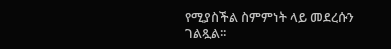የሚያስችል ስምምነት ላይ መደረሱን ገልጿል፡፡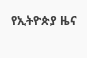የኢትዮጵያ ዜና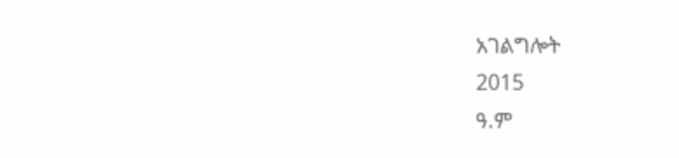አገልግሎት
2015
ዓ.ም